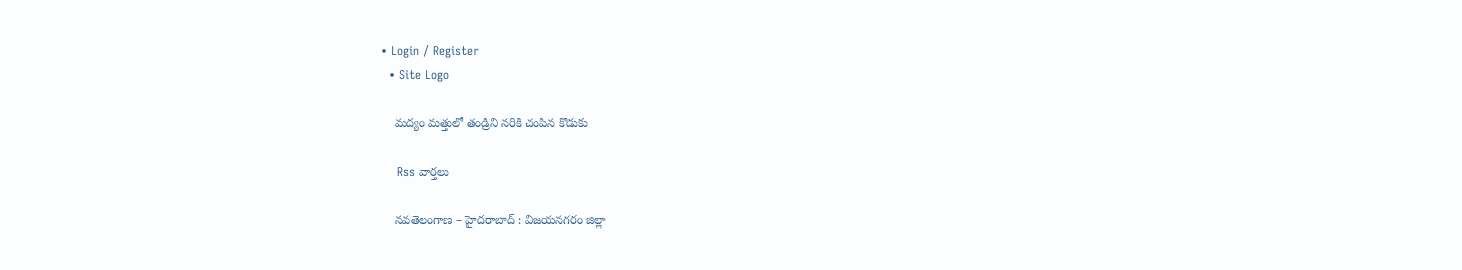• Login / Register
  • Site Logo

    మద్యం మత్తులో తండ్రిని నరికి చంపిన కొడుకు

    Rss వార్తలు

    నవతెలంగాణ – హైదరాబాద్ : విజయనగరం జిల్లా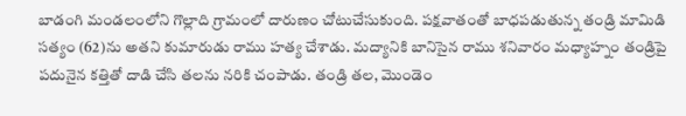బాడంగి మండలంలోని గొల్లాది గ్రామంలో దారుణం చోటుచేసుకుంది. పక్షవాతంతో బాధపడుతున్న తండ్రి మామిడి సత్యం (62)ను అతని కుమారుడు రాము హత్య చేశాడు. మద్యానికి బానిసైన రాము శనివారం మధ్యాహ్నం తండ్రిపై పదునైన కత్తితో దాడి చేసి తలను నరికి చంపాడు. తండ్రి తల, మొండెం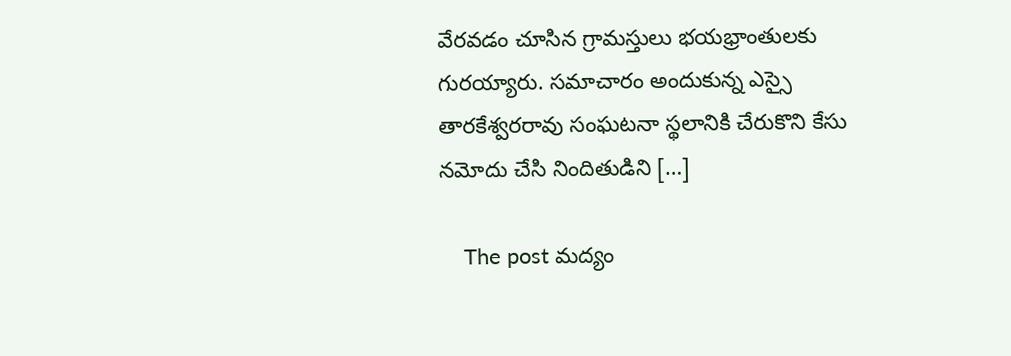వేరవడం చూసిన గ్రామస్తులు భయభ్రాంతులకు గురయ్యారు. సమాచారం అందుకున్న ఎస్సై తారకేశ్వరరావు సంఘటనా స్థలానికి చేరుకొని కేసు నమోదు చేసి నిందితుడిని […]

    The post మద్యం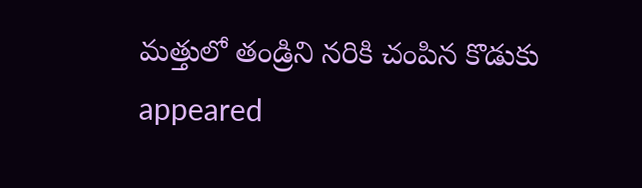మత్తులో తండ్రిని నరికి చంపిన కొడుకు appeared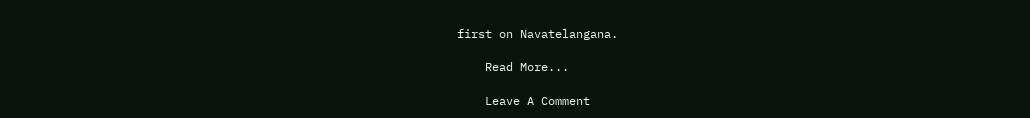first on Navatelangana.

    Read More...

    Leave A Comment